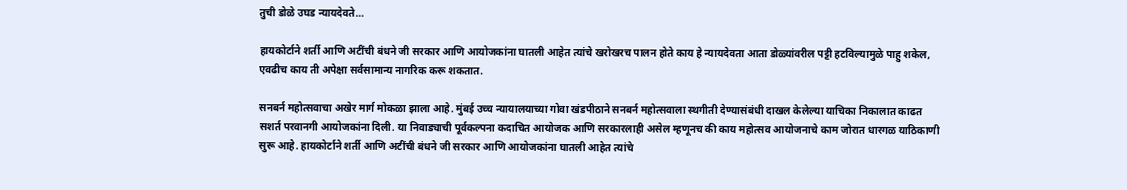तुची डोळे उघड न्यायदेवते…

हायकोर्टाने शर्ती आणि अटींची बंधने जी सरकार आणि आयोजकांना घातली आहेत त्यांचे खरोखरच पालन होते काय हे न्यायदेवता आता डोळ्यांवरील पट्टी हटविल्यामुळे पाहु शकेल, एवढीच काय ती अपेक्षा सर्वसामान्य नागरिक करू शकतात.

सनबर्न महोत्सवाचा अखेर मार्ग मोकळा झाला आहे. मुंबई उच्च न्यायालयाच्या गोवा खंडपीठाने सनबर्न महोत्सवाला स्थगीती देण्यासंबंधी दाखल केलेल्या याचिका निकालात काढत सशर्त परवानगी आयोजकांना दिली. या निवाड्याची पूर्वकल्पना कदाचित आयोजक आणि सरकारलाही असेल म्हणूनच की काय महोत्सव आयोजनाचे काम जोरात धारगळ याठिकाणी सुरू आहे. हायकोर्टाने शर्ती आणि अटींची बंधने जी सरकार आणि आयोजकांना घातली आहेत त्यांचे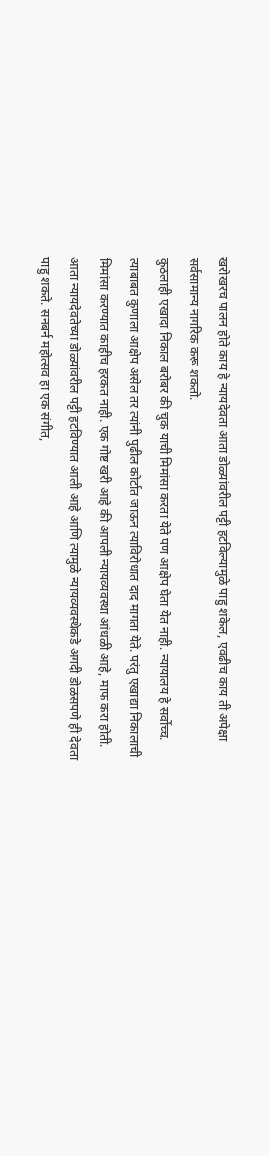खरोखरच पालन होते काय हे न्यायदेवता आता डोळ्यांवरील पट्टी हटविल्यामुळे पाहु शकेल, एवढीच काय ती अपेक्षा सर्वसामान्य नागरिक करू शकतो.
कुठलाही एखादा निकाल बरोबर की चुक याची मिमांसा करता येते पण आक्षेप घेता येत नाही. न्यायालय हे सर्वोच्च. त्याबाबत कुणाला आक्षेप असेल तर त्यांनी पुढील कोर्टात जाऊन त्याविरोधात दाद मागता येते. परंतु एखाद्या निकालाची मिमांसा करण्यात काहीच हरकत नाही. एक गोष्ट खरी आहे की आपली न्यायव्यवस्था आंधळी आहे, माफ करा होती. आता न्यायदेवतेच्या डोळ्यांवरील पट्टी हटविण्यात आली आहे आणि त्यामुळे न्यायव्यवस्थेकडे अगदी डोळसपणे ही देवता पाहु शकते. सनबर्न महोत्सव हा एक संगीत,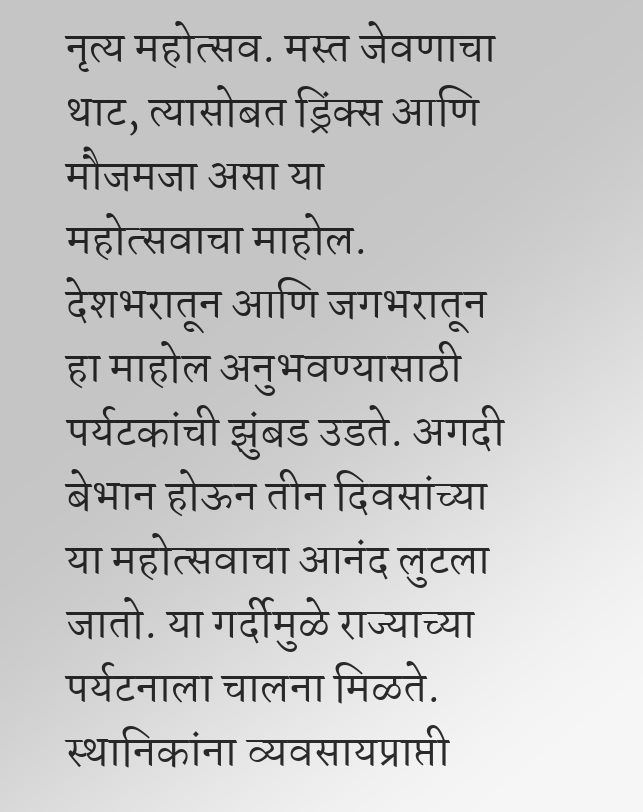नृत्य महोत्सव. मस्त जेवणाचा थाट, त्यासोबत ड्रिंक्स आणि मौजमजा असा या महोत्सवाचा माहोल. देशभरातून आणि जगभरातून हा माहोल अनुभवण्यासाठी पर्यटकांची झुंबड उडते. अगदी बेभान होऊन तीन दिवसांच्या या महोत्सवाचा आनंद लुटला जातो. या गर्दीमुळे राज्याच्या पर्यटनाला चालना मिळते. स्थानिकांना व्यवसायप्राप्ती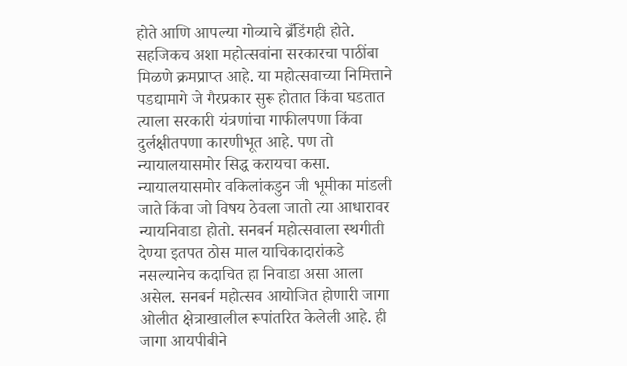होते आणि आपल्या गोव्याचे ब्रँडिंगही होते. सहजिकच अशा महोत्सवांना सरकारचा पाठींबा मिळणे क्रमप्राप्त आहे. या महोत्सवाच्या निमित्ताने पडद्यामागे जे गैरप्रकार सुरू होतात किंवा घडतात त्याला सरकारी यंत्रणांचा गाफीलपणा किंवा दुर्लक्षीतपणा कारणीभूत आहे. पण तो न्यायालयासमोर सिद्ध करायचा कसा.
न्यायालयासमोर वकिलांकडुन जी भूमीका मांडली जाते किंवा जो विषय ठेवला जातो त्या आधारावर न्यायनिवाडा होतो. सनबर्न महोत्सवाला स्थगीती देण्या इतपत ठोस माल याचिकादारांकडे नसल्यानेच कदाचित हा निवाडा असा आला असेल. सनबर्न महोत्सव आयोजित होणारी जागा ओलीत क्षेत्राखालील रूपांतरित केलेली आहे. ही जागा आयपीबीने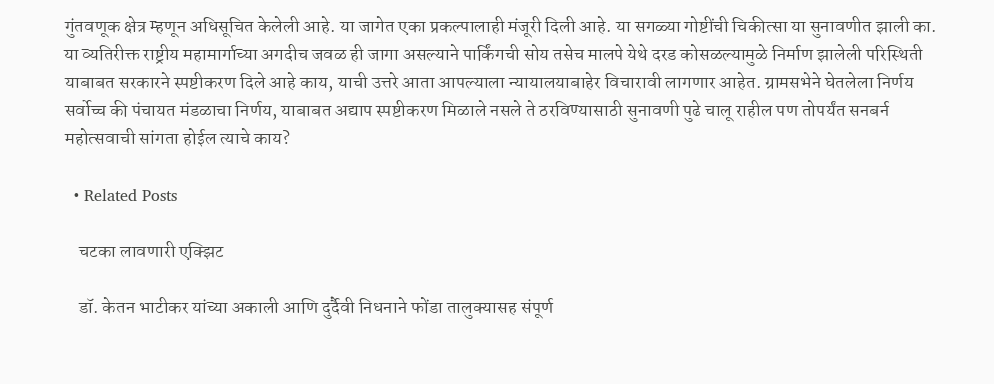गुंतवणूक क्षेत्र म्हणून अधिसूचित केलेली आहे. या जागेत एका प्रकल्पालाही मंजूरी दिली आहे. या सगळ्या गोष्टींची चिकीत्सा या सुनावणीत झाली का. या व्यतिरीक्त राष्ट्रीय महामार्गाच्या अगदीच जवळ ही जागा असल्याने पार्किंगची सोय तसेच मालपे येथे दरड कोसळल्यामुळे निर्माण झालेली परिस्थिती याबाबत सरकारने स्पष्टीकरण दिले आहे काय, याची उत्तरे आता आपल्याला न्यायालयाबाहेर विचारावी लागणार आहेत. ग्रामसभेने घेतलेला निर्णय सर्वोच्च की पंचायत मंडळाचा निर्णय, याबाबत अद्याप स्पष्टीकरण मिळाले नसले ते ठरविण्यासाठी सुनावणी पुढे चालू राहील पण तोपर्यंत सनबर्न महोत्सवाची सांगता होईल त्याचे काय?

  • Related Posts

    चटका लावणारी एक्झिट

    डॉ. केतन भाटीकर यांच्या अकाली आणि दुर्दैवी निधनाने फोंडा तालुक्यासह संपूर्ण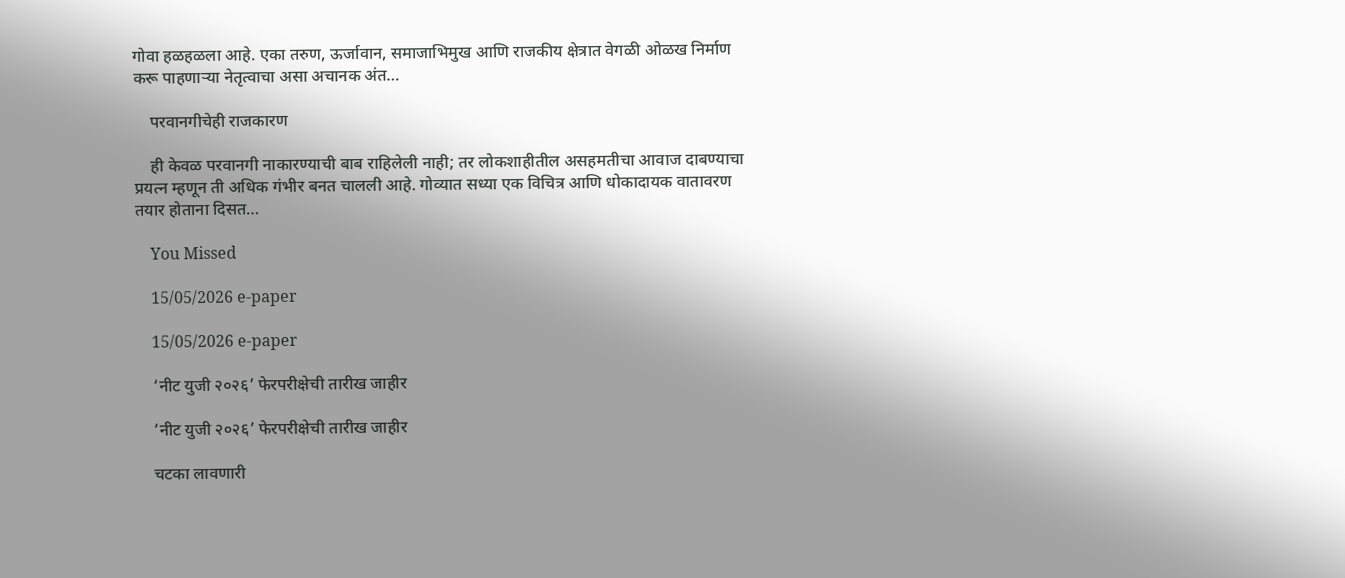गोवा हळहळला आहे. एका तरुण, ऊर्जावान, समाजाभिमुख आणि राजकीय क्षेत्रात वेगळी ओळख निर्माण करू पाहणाऱ्या नेतृत्वाचा असा अचानक अंत…

    परवानगीचेही राजकारण

    ही केवळ परवानगी नाकारण्याची बाब राहिलेली नाही; तर लोकशाहीतील असहमतीचा आवाज दाबण्याचा प्रयत्न म्हणून ती अधिक गंभीर बनत चालली आहे. गोव्यात सध्या एक विचित्र आणि धोकादायक वातावरण तयार होताना दिसत…

    You Missed

    15/05/2026 e-paper

    15/05/2026 e-paper

    ‘नीट युजी २०२६’ फेरपरीक्षेची तारीख जाहीर

    ‘नीट युजी २०२६’ फेरपरीक्षेची तारीख जाहीर

    चटका लावणारी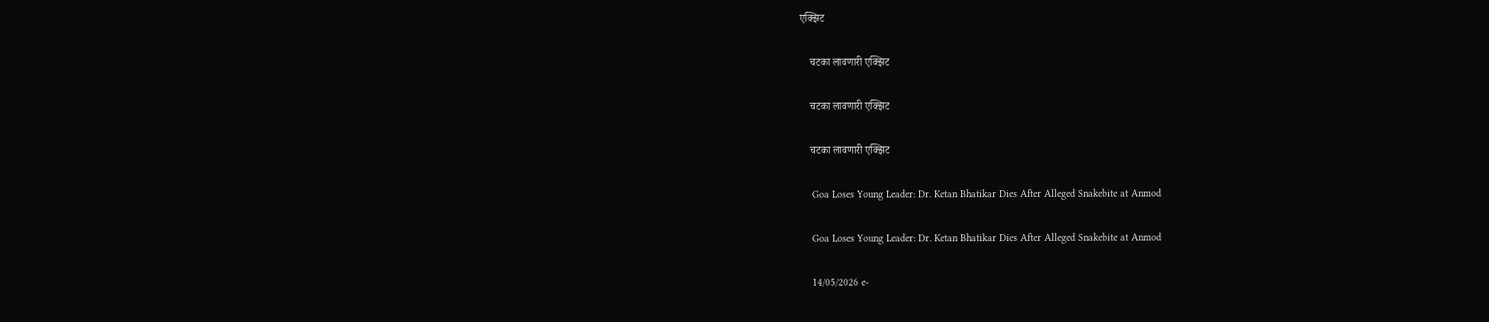एक्झिट

    चटका लावणारी एक्झिट

    चटका लावणारी एक्झिट

    चटका लावणारी एक्झिट

    Goa Loses Young Leader: Dr. Ketan Bhatikar Dies After Alleged Snakebite at Anmod

    Goa Loses Young Leader: Dr. Ketan Bhatikar Dies After Alleged Snakebite at Anmod

    14/05/2026 e-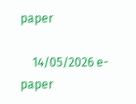paper

    14/05/2026 e-paper